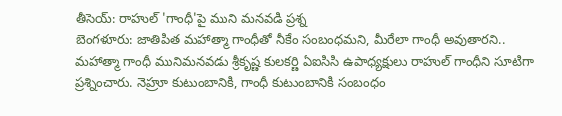తీసెయ్: రాహుల్ 'గాంధీ'పై ముని మనవడి ప్రశ్న
బెంగళూరు: జాతిపిత మహాత్మా గాంధీతో నీకేం సంబంధమని, మీరేలా గాంధీ అవుతారని.. మహాత్మా గాంధీ మునిమనవడు శ్రీకృష్ణ కులకర్ణి ఏఐసిసి ఉపాధ్యక్షులు రాహుల్ గాంధీని సూటిగా ప్రశ్నించారు. నెహ్రూ కుటుంబానికి, గాంధీ కుటుంబానికి సంబంధం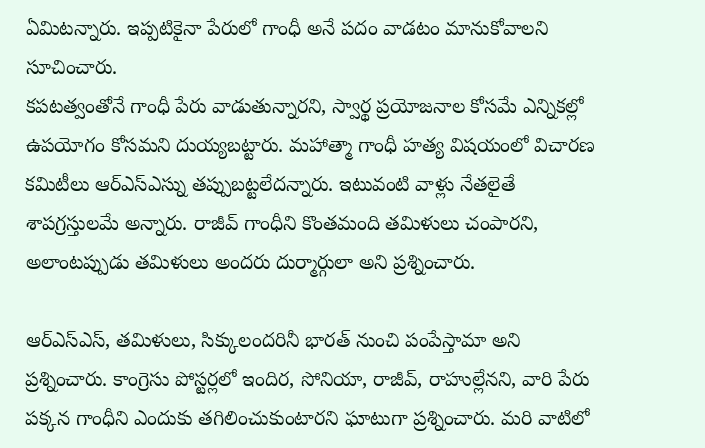ఏమిటన్నారు. ఇప్పటికైనా పేరులో గాంధీ అనే పదం వాడటం మానుకోవాలని సూచించారు.
కపటత్వంతోనే గాంధీ పేరు వాడుతున్నారని, స్వార్థ ప్రయోజనాల కోసమే ఎన్నికల్లో ఉపయోగం కోసమని దుయ్యబట్టారు. మహాత్మా గాంధీ హత్య విషయంలో విచారణ కమిటీలు ఆర్ఎస్ఎస్ను తప్పుబట్టలేదన్నారు. ఇటువంటి వాళ్లు నేతలైతే శాపగ్రస్తులమే అన్నారు. రాజీవ్ గాంధీని కొంతమంది తమిళులు చంపారని, అలాంటప్పుడు తమిళులు అందరు దుర్మార్గులా అని ప్రశ్నించారు.

ఆర్ఎస్ఎస్, తమిళులు, సిక్కులందరినీ భారత్ నుంచి పంపేస్తామా అని ప్రశ్నించారు. కాంగ్రెసు పోస్టర్లలో ఇందిర, సోనియా, రాజీవ్, రాహుల్లేనని, వారి పేరు పక్కన గాంధీని ఎందుకు తగిలించుకుంటారని ఘాటుగా ప్రశ్నించారు. మరి వాటిలో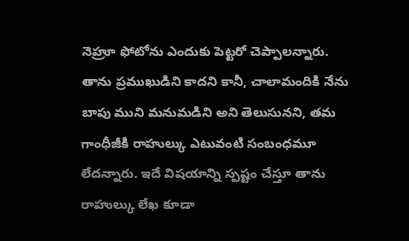నెహ్రూ ఫోటోను ఎందుకు పెట్టరో చెప్పాలన్నారు.
తాను ప్రముఖుడిని కాదని కానీ, చాలామందికి నేను బాపు ముని మనుమడిని అని తెలుసునని, తమ గాంధీజీకి రాహుల్కు ఎటువంటి సంబంధమూ లేదన్నారు. ఇదే విషయాన్ని స్పష్టం చేస్తూ తాను రాహుల్కు లేఖ కూడా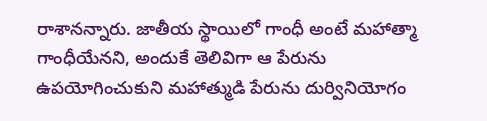రాశానన్నారు. జాతీయ స్థాయిలో గాంధీ అంటే మహాత్మా గాంధీయేనని, అందుకే తెలివిగా ఆ పేరును ఉపయోగించుకుని మహాత్ముడి పేరును దుర్వినియోగం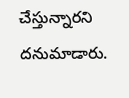చేస్తున్నారని దనుమాడారు.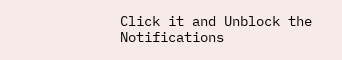Click it and Unblock the Notifications